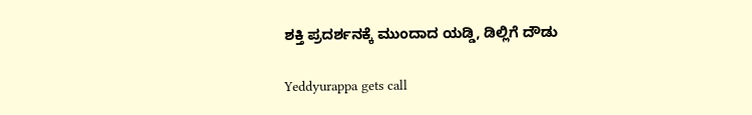ಶಕ್ತಿ ಪ್ರದರ್ಶನಕ್ಕೆ ಮುಂದಾದ ಯಡ್ಡಿ, ಡಿಲ್ಲಿಗೆ ದೌಡು

Yeddyurappa gets call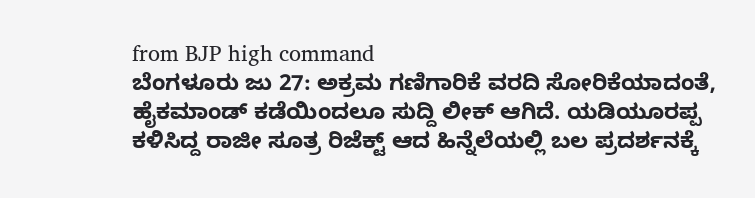from BJP high command
ಬೆಂಗಳೂರು ಜು 27: ಅಕ್ರಮ ಗಣಿಗಾರಿಕೆ ವರದಿ ಸೋರಿಕೆಯಾದಂತೆ, ಹೈಕಮಾಂಡ್ ಕಡೆಯಿಂದಲೂ ಸುದ್ದಿ ಲೀಕ್ ಆಗಿದೆ. ಯಡಿಯೂರಪ್ಪ ಕಳಿಸಿದ್ದ ರಾಜೀ ಸೂತ್ರ ರಿಜೆಕ್ಟ್ ಆದ ಹಿನ್ನೆಲೆಯಲ್ಲಿ ಬಲ ಪ್ರದರ್ಶನಕ್ಕೆ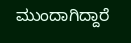ಮುಂದಾಗಿದ್ದಾರೆ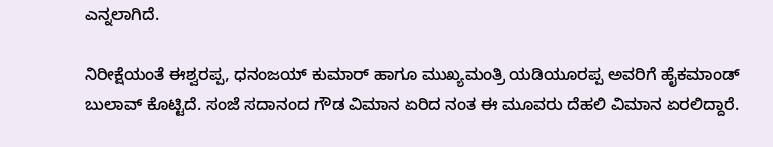ಎನ್ನಲಾಗಿದೆ.

ನಿರೀಕ್ಷೆಯಂತೆ ಈಶ್ವರಪ್ಪ, ಧನಂಜಯ್ ಕುಮಾರ್ ಹಾಗೂ ಮುಖ್ಯಮಂತ್ರಿ ಯಡಿಯೂರಪ್ಪ ಅವರಿಗೆ ಹೈಕಮಾಂಡ್ ಬುಲಾವ್ ಕೊಟ್ಟಿದೆ. ಸಂಜೆ ಸದಾನಂದ ಗೌಡ ವಿಮಾನ ಏರಿದ ನಂತ ಈ ಮೂವರು ದೆಹಲಿ ವಿಮಾನ ಏರಲಿದ್ದಾರೆ.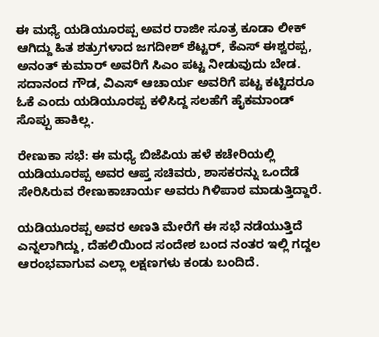ಈ ಮಧ್ಯೆ ಯಡಿಯೂರಪ್ಪ ಅವರ ರಾಜೀ ಸೂತ್ರ ಕೂಡಾ ಲೀಕ್ ಆಗಿದ್ದು ಹಿತ ಶತ್ರುಗಳಾದ ಜಗದೀಶ್ ಶೆಟ್ಟರ್, ಕೆಎಸ್ ಈಶ್ವರಪ್ಪ, ಅನಂತ್ ಕುಮಾರ್ ಅವರಿಗೆ ಸಿಎಂ ಪಟ್ಟ ನೀಡುವುದು ಬೇಡ. ಸದಾನಂದ ಗೌಡ, ವಿಎಸ್ ಆಚಾರ್ಯ ಅವರಿಗೆ ಪಟ್ಟ ಕಟ್ಟಿದರೂ ಓಕೆ ಎಂದು ಯಡಿಯೂರಪ್ಪ ಕಳಿಸಿದ್ದ ಸಲಹೆಗೆ ಹೈಕಮಾಂಡ್ ಸೊಪ್ಪು ಹಾಕಿಲ್ಲ.

ರೇಣುಕಾ ಸಭೆ: ಈ ಮಧ್ಯೆ ಬಿಜೆಪಿಯ ಹಳೆ ಕಚೇರಿಯಲ್ಲಿ ಯಡಿಯೂರಪ್ಪ ಅವರ ಆಪ್ತ ಸಚಿವರು, ಶಾಸಕರನ್ನು ಒಂದೆಡೆ ಸೇರಿಸಿರುವ ರೇಣುಕಾಚಾರ್ಯ ಅವರು ಗಿಳಿಪಾಠ ಮಾಡುತ್ತಿದ್ದಾರೆ.

ಯಡಿಯೂರಪ್ಪ ಅವರ ಅಣತಿ ಮೇರೆಗೆ ಈ ಸಭೆ ನಡೆಯುತ್ತಿದೆ ಎನ್ನಲಾಗಿದ್ದು, ದೆಹಲಿಯಿಂದ ಸಂದೇಶ ಬಂದ ನಂತರ ಇಲ್ಲಿ ಗದ್ದಲ ಆರಂಭವಾಗುವ ಎಲ್ಲಾ ಲಕ್ಷಣಗಳು ಕಂಡು ಬಂದಿದೆ.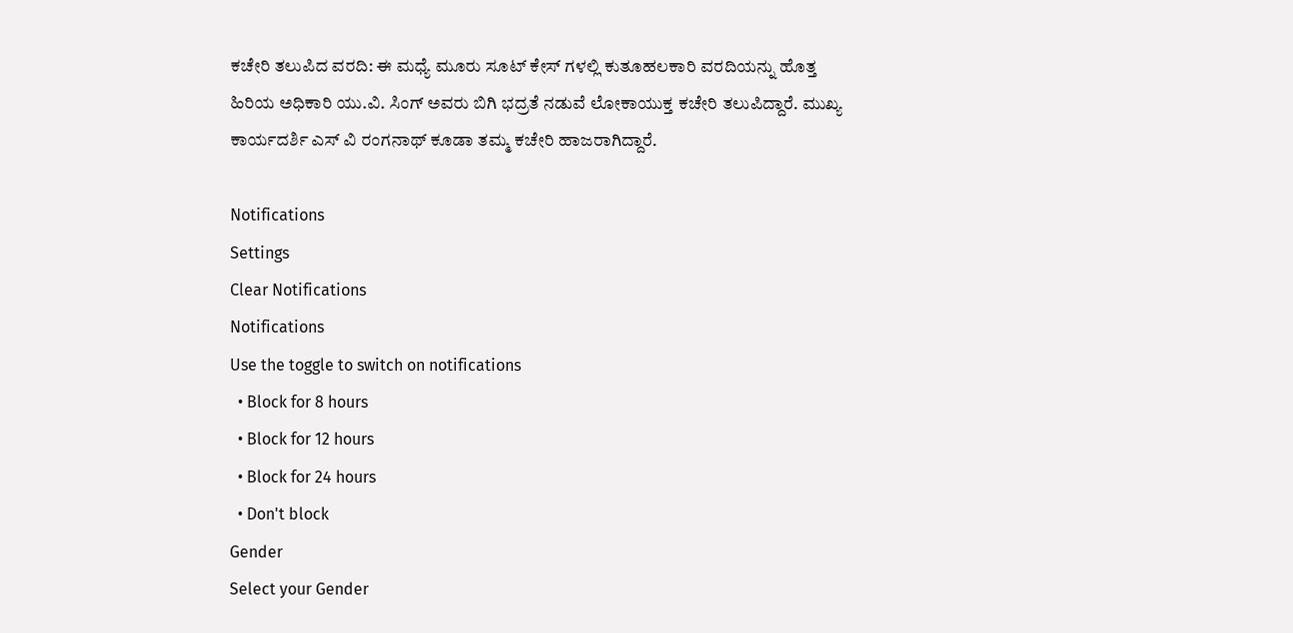ಕಚೇರಿ ತಲುಪಿದ ವರದಿ: ಈ ಮಧ್ಯೆ ಮೂರು ಸೂಟ್ ಕೇಸ್ ಗಳಲ್ಲಿ ಕುತೂಹಲಕಾರಿ ವರದಿಯನ್ನು ಹೊತ್ತ ಹಿರಿಯ ಅಧಿಕಾರಿ ಯು.ವಿ. ಸಿಂಗ್ ಅವರು ಬಿಗಿ ಭದ್ರತೆ ನಡುವೆ ಲೋಕಾಯುಕ್ತ ಕಚೇರಿ ತಲುಪಿದ್ದಾರೆ. ಮುಖ್ಯ ಕಾರ್ಯದರ್ಶಿ ಎಸ್ ವಿ ರಂಗನಾಥ್ ಕೂಡಾ ತಮ್ಮ ಕಚೇರಿ ಹಾಜರಾಗಿದ್ದಾರೆ.

Notifications
Settings
Clear Notifications
Notifications
Use the toggle to switch on notifications
  • Block for 8 hours
  • Block for 12 hours
  • Block for 24 hours
  • Don't block
Gender
Select your Gender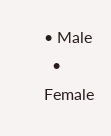• Male
  • Female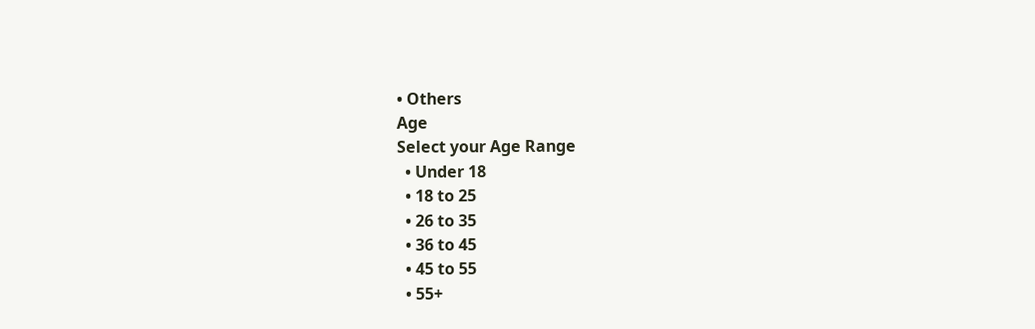• Others
Age
Select your Age Range
  • Under 18
  • 18 to 25
  • 26 to 35
  • 36 to 45
  • 45 to 55
  • 55+